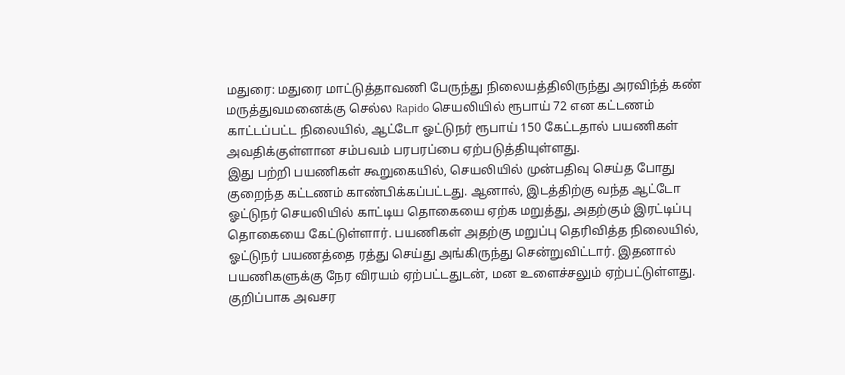மதுரை: மதுரை மாட்டுத்தாவணி பேருந்து நிலையத்திலிருந்து அரவிந்த் கண் மருத்துவமனைக்கு செல்ல Rapido செயலியில் ரூபாய் 72 என கட்டணம் காட்டப்பட்ட நிலையில், ஆட்டோ ஓட்டுநர் ரூபாய் 150 கேட்டதால் பயணிகள் அவதிக்குள்ளான சம்பவம் பரபரப்பை ஏற்படுத்தியுள்ளது.
இது பற்றி பயணிகள் கூறுகையில், செயலியில் முன்பதிவு செய்த போது குறைந்த கட்டணம் காண்பிக்கப்பட்டது. ஆனால், இடத்திற்கு வந்த ஆட்டோ ஓட்டுநர் செயலியில் காட்டிய தொகையை ஏற்க மறுத்து, அதற்கும் இரட்டிப்பு தொகையை கேட்டுள்ளார். பயணிகள் அதற்கு மறுப்பு தெரிவித்த நிலையில், ஓட்டுநர் பயணத்தை ரத்து செய்து அங்கிருந்து சென்றுவிட்டார். இதனால் பயணிகளுக்கு நேர விரயம் ஏற்பட்டதுடன், மன உளைச்சலும் ஏற்பட்டுள்ளது. குறிப்பாக அவசர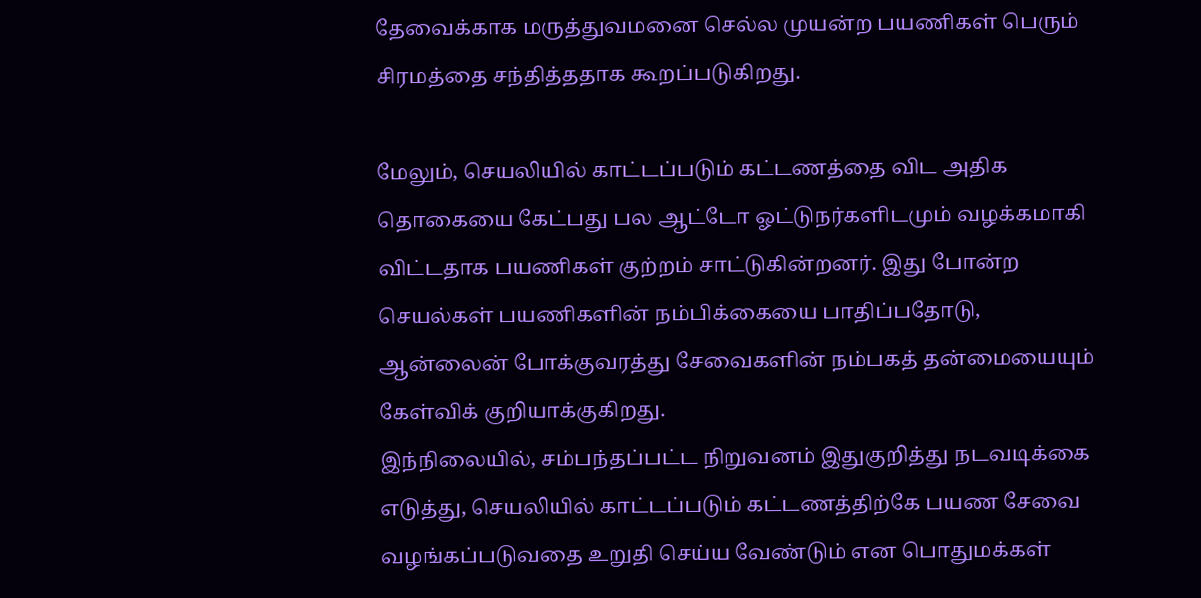தேவைக்காக மருத்துவமனை செல்ல முயன்ற பயணிகள் பெரும் சிரமத்தை சந்தித்ததாக கூறப்படுகிறது.

மேலும், செயலியில் காட்டப்படும் கட்டணத்தை விட அதிக தொகையை கேட்பது பல ஆட்டோ ஓட்டுநர்களிடமும் வழக்கமாகி விட்டதாக பயணிகள் குற்றம் சாட்டுகின்றனர். இது போன்ற செயல்கள் பயணிகளின் நம்பிக்கையை பாதிப்பதோடு, ஆன்லைன் போக்குவரத்து சேவைகளின் நம்பகத் தன்மையையும் கேள்விக் குறியாக்குகிறது.
இந்நிலையில், சம்பந்தப்பட்ட நிறுவனம் இதுகுறித்து நடவடிக்கை எடுத்து, செயலியில் காட்டப்படும் கட்டணத்திற்கே பயண சேவை வழங்கப்படுவதை உறுதி செய்ய வேண்டும் என பொதுமக்கள்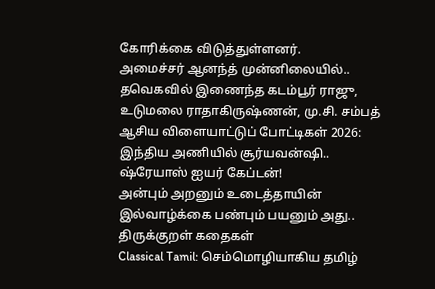கோரிக்கை விடுத்துள்ளனர்.
அமைச்சர் ஆனந்த் முன்னிலையில்.. தவெகவில் இணைந்த கடம்பூர் ராஜு, உடுமலை ராதாகிருஷ்ணன், மு.சி. சம்பத்
ஆசிய விளையாட்டுப் போட்டிகள் 2026: இந்திய அணியில் சூர்யவன்ஷி.. ஷ்ரேயாஸ் ஐயர் கேப்டன்!
அன்பும் அறனும் உடைத்தாயின் இல்வாழ்க்கை பண்பும் பயனும் அது.. திருக்குறள் கதைகள்
Classical Tamil: செம்மொழியாகிய தமிழ்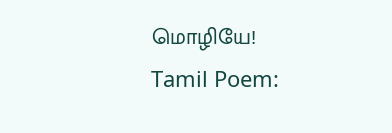மொழியே!
Tamil Poem: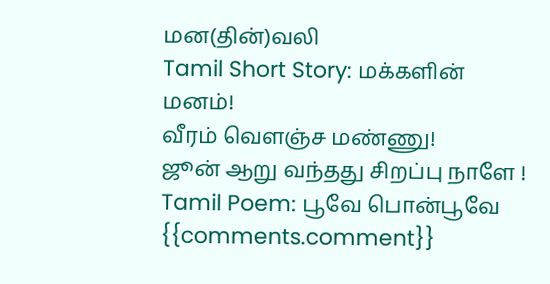மன(தின்)வலி
Tamil Short Story: மக்களின் மனம்!
வீரம் வெளஞ்ச மண்ணு!
ஜூன் ஆறு வந்தது சிறப்பு நாளே !
Tamil Poem: பூவே பொன்பூவே
{{comments.comment}}